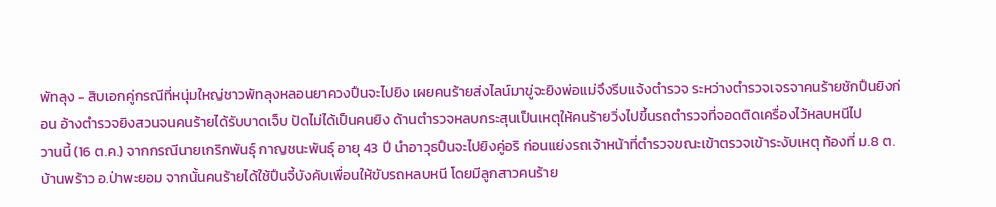พัทลุง - สิบเอกคู่กรณีที่หนุ่มใหญ่ชาวพัทลุงหลอนยาควงปืนจะไปยิง เผยคนร้ายส่งไลน์มาขู่จะยิงพ่อแม่จึงรีบแจ้งตำรวจ ระหว่างตำรวจเจรจาคนร้ายชักปืนยิงก่อน อ้างตำรวจยิงสวนจนคนร้ายได้รับบาดเจ็บ ปัดไม่ได้เป็นคนยิง ด้านตำรวจหลบกระสุนเป็นเหตุให้คนร้ายวิ่งไปขึ้นรถตำรวจที่จอดติดเครื่องไว้หลบหนีไป
วานนี้ (16 ต.ค.) จากกรณีนายเกริกพันธุ์ กาญชนะพันธุ์ อายุ 43 ปี นำอาวุธปืนจะไปยิงคู่อริ ก่อนแย่งรถเจ้าหน้าที่ตำรวจขณะเข้าตรวจเข้าระงับเหตุ ท้องที่ ม.8 ต.บ้านพร้าว อ.ป่าพะยอม จากนั้นคนร้ายได้ใช้ปืนจี้บังคับเพื่อนให้ขับรถหลบหนี โดยมีลูกสาวคนร้าย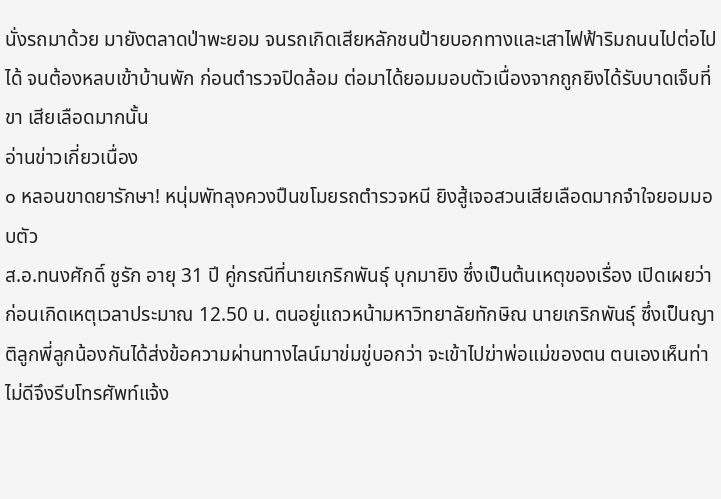นั่งรถมาด้วย มายังตลาดป่าพะยอม จนรถเกิดเสียหลักชนป้ายบอกทางและเสาไฟฟ้าริมถนนไปต่อไปได้ จนต้องหลบเข้าบ้านพัก ก่อนตำรวจปิดล้อม ต่อมาได้ยอมมอบตัวเนื่องจากถูกยิงได้รับบาดเจ็บที่ขา เสียเลือดมากนั้น
อ่านข่าวเกี่ยวเนื่อง
๐ หลอนขาดยารักษา! หนุ่มพัทลุงควงปืนขโมยรถตำรวจหนี ยิงสู้เจอสวนเสียเลือดมากจำใจยอมมอบตัว
ส.อ.ทนงศักดิ์ ชูรัก อายุ 31 ปี คู่กรณีที่นายเกริกพันธุ์ บุกมายิง ซึ่งเป็นต้นเหตุของเรื่อง เปิดเผยว่า ก่อนเกิดเหตุเวลาประมาณ 12.50 น. ตนอยู่แถวหน้ามหาวิทยาลัยทักษิณ นายเกริกพันธุ์ ซึ่งเป็นญาติลูกพี่ลูกน้องกันได้ส่งข้อความผ่านทางไลน์มาข่มขู่บอกว่า จะเข้าไปฆ่าพ่อแม่ของตน ตนเองเห็นท่าไม่ดีจึงรีบโทรศัพท์แจ้ง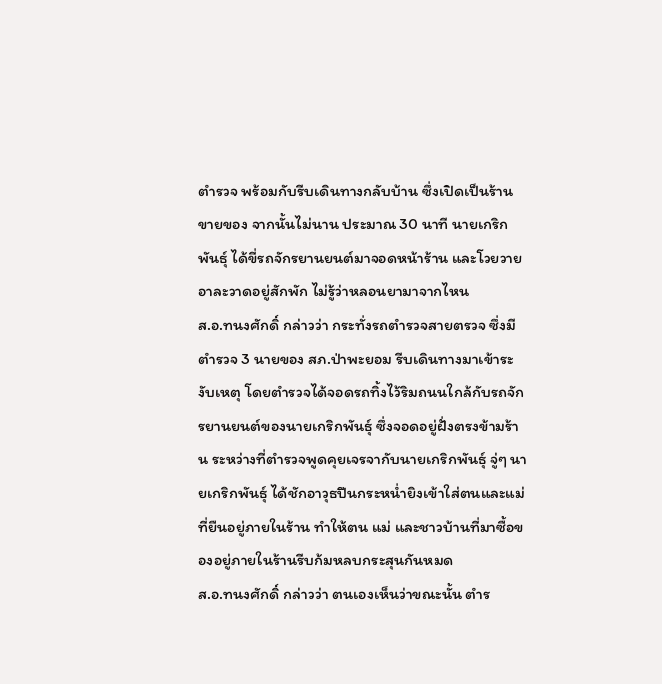ตำรวจ พร้อมกับรีบเดินทางกลับบ้าน ซึ่งเปิดเป็นร้านขายของ จากนั้นไม่นาน ประมาณ 30 นาที นายเกริกพันธุ์ ได้ขี่รถจักรยานยนต์มาจอดหน้าร้าน และโวยวายอาละวาดอยู่สักพัก ไม่รู้ว่าหลอนยามาจากไหน
ส.อ.ทนงศักดิ์ กล่าวว่า กระทั่งรถตำรวจสายตรวจ ซึ่งมีตำรวจ 3 นายของ สภ.ป่าพะยอม รีบเดินทางมาเข้าระงับเหตุ โดยตำรวจได้จอดรถทิ้งไว้ริมถนนใกล้กับรถจักรยานยนต์ของนายเกริกพันธุ์ ซึ่งจอดอยู่ฝั่งตรงข้ามร้าน ระหว่างที่ตำรวจพูดคุยเจรจากับนายเกริกพันธุ์ จู่ๆ นายเกริกพันธุ์ ได้ชักอาวุธปืนกระหน่ำยิงเข้าใส่ตนและแม่ที่ยืนอยู่ภายในร้าน ทำให้ตน แม่ และชาวบ้านที่มาซื้อของอยู่ภายในร้านรีบก้มหลบกระสุนกันหมด
ส.อ.ทนงศักดิ์ กล่าวว่า ตนเองเห็นว่าขณะนั้น ตำร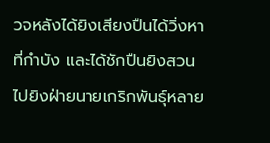วจหลังได้ยิงเสียงปืนได้วิ่งหาที่กำบัง และได้ชักปืนยิงสวนไปยิงฝ่ายนายเกริกพันธุ์หลาย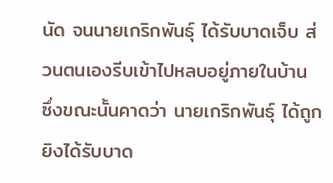นัด จนนายเกริกพันธุ์ ได้รับบาดเจ็บ ส่วนตนเองรีบเข้าไปหลบอยู่ภายในบ้าน ซึ่งขณะนั้นคาดว่า นายเกริกพันธุ์ ได้ถูกยิงได้รับบาด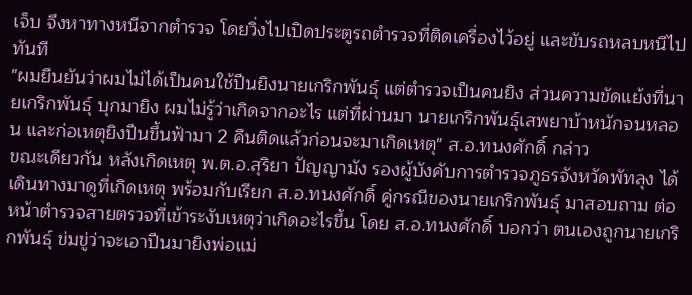เจ็บ จึงหาทางหนีจากตำรวจ โดยวิ่งไปเปิดประตูรถตำรวจที่ติดเครื่องไว้อยู่ และขับรถหลบหนีไปทันที
"ผมยืนยันว่าผมไม่ได้เป็นคนใช้ปืนยิงนายเกริกพันธุ์ แต่ตำรวจเป็นคนยิง ส่วนความขัดแย้งที่นายเกริกพันธุ์ บุกมายิง ผมไม่รู้ว่าเกิดจากอะไร แต่ที่ผ่านมา นายเกริกพันธุ์เสพยาบ้าหนักจนหลอน และก่อเหตุยิงปืนขึ้นฟ้ามา 2 คืนติดแล้วก่อนจะมาเกิดเหตุ" ส.อ.ทนงศักดิ์ กล่าว
ขณะเดียวกัน หลังเกิดเหตุ พ.ต.อ.สุริยา ปัญญามัง รองผู้บังคับการตำรวจภูธรจังหวัดพัทลุง ได้เดินทางมาดูที่เกิดเหตุ พร้อมกับเรียก ส.อ.ทนงศักดิ์ คู่กรณีของนายเกริกพันธุ์ มาสอบถาม ต่อหน้าตำรวจสายตรวจที่เข้าระงับเหตุว่าเกิดอะไรขึ้น โดย ส.อ.ทนงศักดิ์ บอกว่า ตนเองถูกนายเกริกพันธุ์ ข่มขู่ว่าจะเอาปืนมายิงพ่อแม่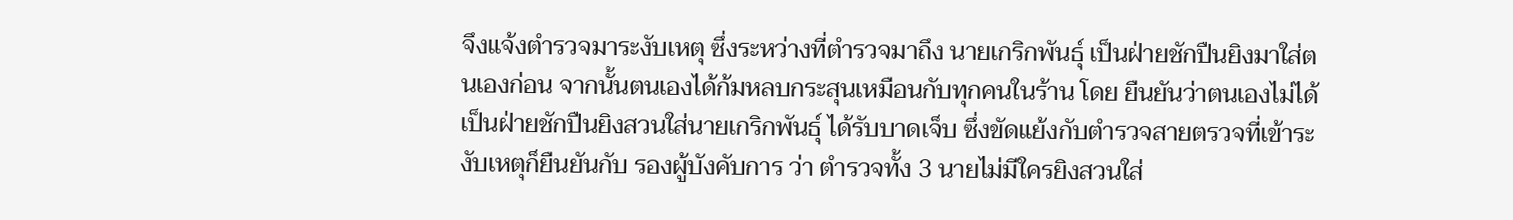จึงแจ้งตำรวจมาระงับเหตุ ซึ่งระหว่างที่ตำรวจมาถึง นายเกริกพันธุ์ เป็นฝ่ายชักปืนยิงมาใส่ตนเองก่อน จากนั้นตนเองได้ก้มหลบกระสุนเหมือนกับทุกคนในร้าน โดย ยืนยันว่าตนเองไม่ได้เป็นฝ่ายชักปืนยิงสวนใส่นายเกริกพันธุ์ ได้รับบาดเจ็บ ซึ่งขัดแย้งกับตำรวจสายตรวจที่เข้าระงับเหตุก็ยืนยันกับ รองผู้บังคับการ ว่า ตำรวจทั้ง 3 นายไม่มีใครยิงสวนใส่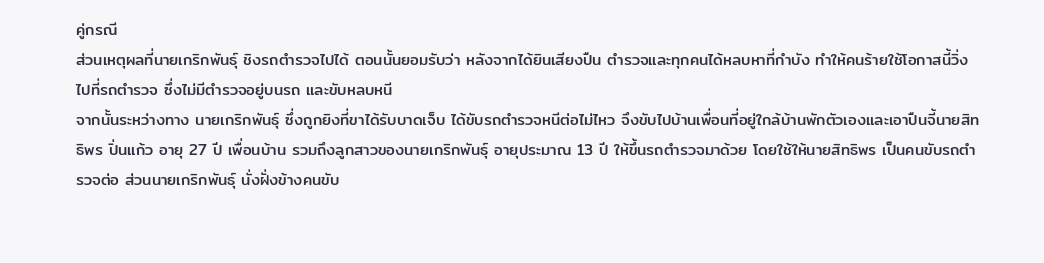คู่กรณี
ส่วนเหตุผลที่นายเกริกพันธุ์ ชิงรถตำรวจไปได้ ตอนนั้นยอมรับว่า หลังจากได้ยินเสียงปืน ตำรวจและทุกคนได้หลบหาที่กำบัง ทำให้คนร้ายใช้โอกาสนี้วิ่งไปที่รถตำรวจ ซึ่งไม่มีตำรวจอยู่บนรถ และขับหลบหนี
จากนั้นระหว่างทาง นายเกริกพันธุ์ ซึ่งถูกยิงที่ขาได้รับบาดเจ็บ ได้ขับรถตำรวจหนีต่อไม่ไหว จึงขับไปบ้านเพื่อนที่อยู่ใกล้บ้านพักตัวเองและเอาปืนจี้นายสิทธิพร ปิ่นแก้ว อายุ 27 ปี เพื่อนบ้าน รวมถึงลูกสาวของนายเกริกพันธุ์ อายุประมาณ 13 ปี ให้ขึ้นรถตำรวจมาด้วย โดยใช้ให้นายสิทธิพร เป็นคนขับรถตำรวจต่อ ส่วนนายเกริกพันธุ์ นั่งฝั่งข้างคนขับ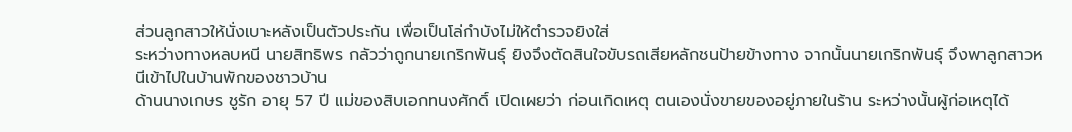ส่วนลูกสาวให้นั่งเบาะหลังเป็นตัวประกัน เพื่อเป็นโล่กำบังไม่ให้ตำรวจยิงใส่
ระหว่างทางหลบหนี นายสิทธิพร กลัวว่าถูกนายเกริกพันธุ์ ยิงจึงตัดสินใจขับรถเสียหลักชนป้ายข้างทาง จากนั้นนายเกริกพันธุ์ จึงพาลูกสาวหนีเข้าไปในบ้านพักของชาวบ้าน
ด้านนางเกษร ชูรัก อายุ 57 ปี แม่ของสิบเอกทนงศักดิ์ เปิดเผยว่า ก่อนเกิดเหตุ ตนเองนั่งขายของอยู่ภายในร้าน ระหว่างนั้นผู้ก่อเหตุได้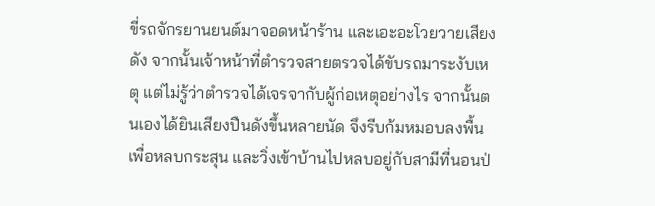ขี่รถจักรยานยนต์มาจอดหน้าร้าน และเอะอะโวยวายเสียงดัง จากนั้นเจ้าหน้าที่ตำรวจสายตรวจได้ขับรถมาระงับเหตุ แต่ไม่รู้ว่าตำรวจได้เจรจากับผู้ก่อเหตุอย่างไร จากนั้นตนเองได้ยินเสียงปืนดังขึ้นหลายนัด จึงรีบก้มหมอบลงพื้นเพื่อหลบกระสุน และวิ่งเข้าบ้านไปหลบอยู่กับสามีที่นอนป่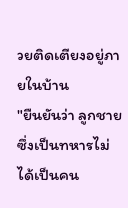วยติดเตียงอยู่ภายในบ้าน
"ยืนยันว่า ลูกชายซึ่งเป็นทหารไม่ได้เป็นคน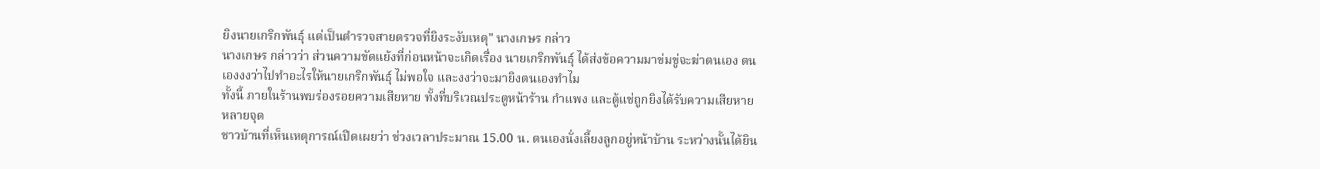ยิงนายเกริกพันธุ์ แต่เป็นตำรวจสายตรวจที่ยิงระงับเหตุ" นางเกษร กล่าว
นางเกษร กล่าวว่า ส่วนความขัดแย้งที่ก่อนหน้าจะเกิดเรื่อง นายเกริกพันธุ์ ได้ส่งข้อความมาข่มขู่จะฆ่าตนเอง ตนเองงงว่าไปทำอะไรให้นายเกริกพันธุ์ ไม่พอใจ และงงว่าจะมายิงตนเองทำไม
ทั้งนี้ ภายในร้านพบร่องรอยความเสียหาย ทั้งที่บริเวณประตูหน้าร้าน กำแพง และตู้แช่ถูกยิงได้รับความเสียหายหลายจุด
ชาวบ้านที่เห็นเหตุการณ์เปิดเผยว่า ช่วงเวลาประมาณ 15.00 น. ตนเองนั่งเลี้ยงลูกอยู่หน้าบ้าน ระหว่างนั้นได้ยิน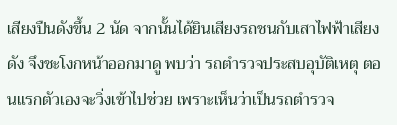เสียงปืนดังขึ้น 2 นัด จากนั้นได้ยินเสียงรถชนกับเสาไฟฟ้าเสียงดัง จึงชะโงกหน้าออกมาดู พบว่า รถตำรวจประสบอุบัติเหตุ ตอนแรกตัวเองจะวิ่งเข้าไปช่วย เพราะเห็นว่าเป็นรถตำรวจ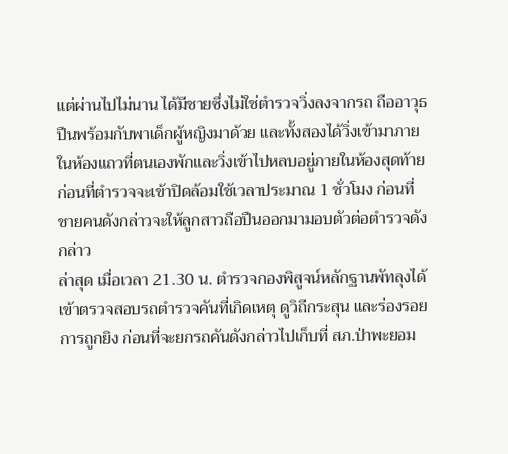แต่ผ่านไปไม่นาน ได้มีชายซึ่งไม่ใช่ตำรวจวิ่งลงจากรถ ถืออาวุธปืนพร้อมกับพาเด็กผู้หญิงมาด้วย และทั้งสองได้วิ่งเข้ามาภายในห้องแถวที่ตนเองพักและวิ่งเข้าไปหลบอยู่ภายในห้องสุดท้าย ก่อนที่ตำรวจจะเข้าปิดล้อมใช้เวลาประมาณ 1 ชั่วโมง ก่อนที่ชายคนดังกล่าวจะให้ลูกสาวถือปืนออกมามอบตัวต่อตำรวจดังกล่าว
ล่าสุด เมื่อเวลา 21.30 น. ตำรวจกองพิสูจน์หลักฐานพัทลุงได้เข้าตรวจสอบรถตำรวจคันที่เกิดเหตุ ดูวิถีกระสุน และร่องรอยการถูกยิง ก่อนที่จะยกรถคันดังกล่าวไปเก็บที่ สภ.ป่าพะยอม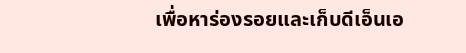เพื่อหาร่องรอยและเก็บดีเอ็นเอ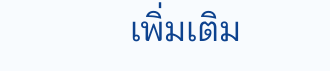เพิ่มเติม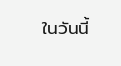ในวันนี้